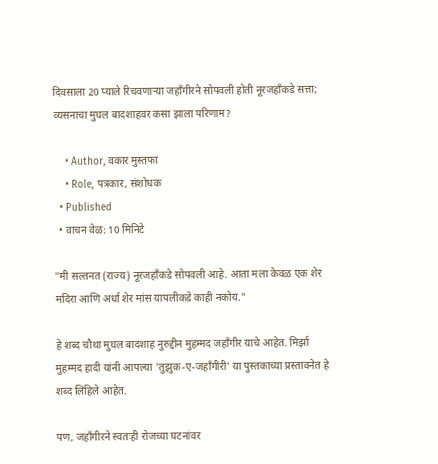दिवसाला 20 प्याले रिचवणाऱ्या जहाँगीरने सोपवली होती नूरजहाँकडे सत्ता; व्यसनाचा मुघल बादशाहवर कसा झाला परिणाम?

    • Author, वकार मुस्तफा
    • Role, पत्रकार, संशोधक
  • Published
  • वाचन वेळ: 10 मिनिटे

"मी सल्तनत (राज्य) नूरजहाँकडे सोपवली आहे. आता मला केवळ एक शेर मदिरा आणि अर्धा शेर मांस यापलीकडे काही नकोय."

हे शब्द चौथा मुघल बादशाह नुरुद्दीन मुहम्मद जहाँगीर याचे आहेत. मिर्झा मुहम्मद हादी यांनी आपल्या 'तुझुक-ए-जहाँगीरी' या पुस्तकाच्या प्रस्तावनेत हे शब्द लिहिले आहेत.

पण, जहाँगीरने स्वतःही रोजच्या घटनांवर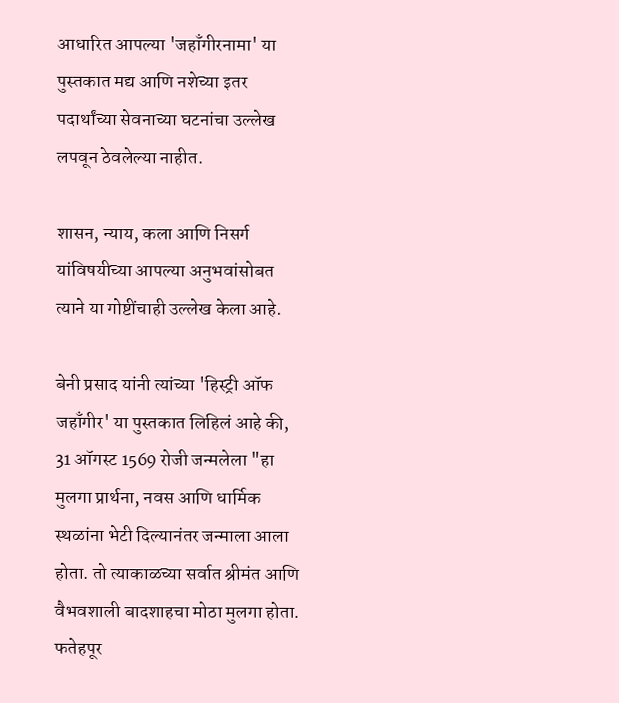आधारित आपल्या 'जहाँगीरनामा' या पुस्तकात मद्य आणि नशेच्या इतर पदार्थांच्या सेवनाच्या घटनांचा उल्लेख लपवून ठेवलेल्या नाहीत.

शासन, न्याय, कला आणि निसर्ग यांविषयीच्या आपल्या अनुभवांसोबत त्याने या गोष्टींचाही उल्लेख केला आहे.

बेनी प्रसाद यांनी त्यांच्या 'हिस्ट्री ऑफ जहाँगीर' या पुस्तकात लिहिलं आहे की, 31 ऑगस्ट 1569 रोजी जन्मलेला "हा मुलगा प्रार्थना, नवस आणि धार्मिक स्थळांना भेटी दिल्यानंतर जन्माला आला होता. तो त्याकाळच्या सर्वात श्रीमंत आणि वैभवशाली बादशाहचा मोठा मुलगा होता. फतेहपूर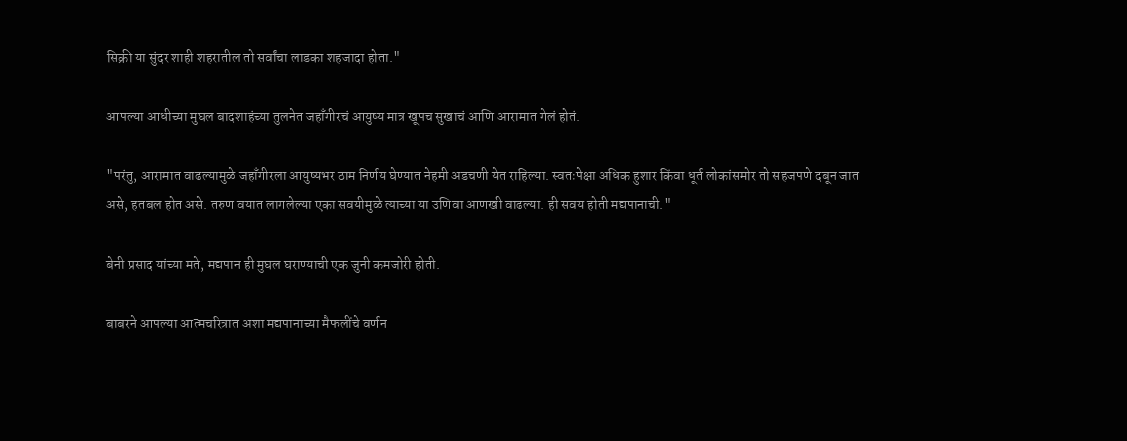सिक्री या सुंदर शाही शहरातील तो सर्वांचा लाडका शहजादा होता."

आपल्या आधीच्या मुघल बादशाहंच्या तुलनेत जहाँगीरचं आयुष्य मात्र खूपच सुखाचं आणि आरामात गेलं होतं.

"परंतु, आरामात वाढल्यामुळे जहाँगीरला आयुष्यभर ठाम निर्णय घेण्यात नेहमी अडचणी येत राहिल्या. स्वतःपेक्षा अधिक हुशार किंवा धूर्त लोकांसमोर तो सहजपणे दबून जात असे, हतबल होत असे. तरुण वयात लागलेल्या एका सवयीमुळे त्याच्या या उणिवा आणखी वाढल्या. ही सवय होती मद्यपानाची."

बेनी प्रसाद यांच्या मते, मद्यपान ही मुघल घराण्याची एक जुनी कमजोरी होती.

बाबरने आपल्या आत्मचरित्रात अशा मद्यपानाच्या मैफलींचे वर्णन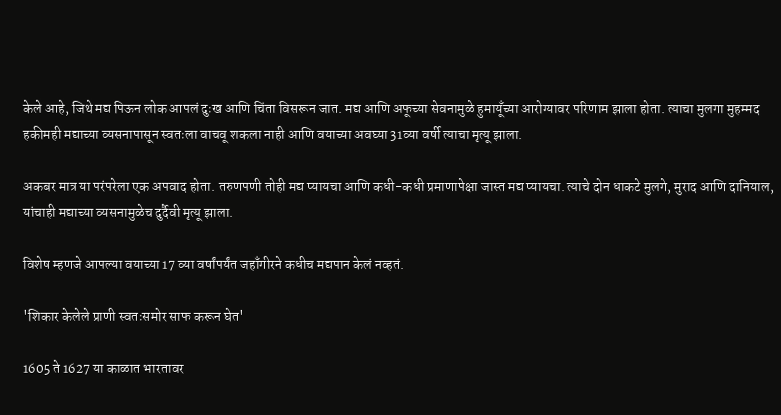केले आहे, जिथे मद्य पिऊन लोक आपलं दुःख आणि चिंता विसरून जात. मद्य आणि अफूच्या सेवनामुळे हुमायूँच्या आरोग्यावर परिणाम झाला होता. त्याचा मुलगा मुहम्मद हकीमही मद्याच्या व्यसनापासून स्वतःला वाचवू शकला नाही आणि वयाच्या अवघ्या 31व्या वर्षी त्याचा मृत्यू झाला.

अकबर मात्र या परंपरेला एक अपवाद होता. तरुणपणी तोही मद्य प्यायचा आणि कधी-कधी प्रमाणापेक्षा जास्त मद्य प्यायचा. त्याचे दोन धाकटे मुलगे, मुराद आणि दानियाल, यांचाही मद्याच्या व्यसनामुळेच दुर्दैवी मृत्यू झाला.

विशेष म्हणजे आपल्या वयाच्या 17 व्या वर्षांपर्यंत जहाँगीरने कधीच मद्यपान केलं नव्हतं.

'शिकार केलेले प्राणी स्वतःसमोर साफ करून घेत'

1605 ते 1627 या काळात भारतावर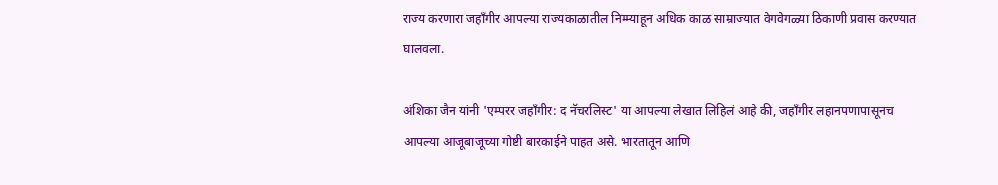राज्य करणारा जहाँगीर आपल्या राज्यकाळातील निम्म्याहून अधिक काळ साम्राज्यात वेगवेगळ्या ठिकाणी प्रवास करण्यात घालवला.

अंशिका जैन यांनी 'एम्परर जहाँगीर: द नॅचरलिस्ट' या आपल्या लेखात लिहिलं आहे की, जहाँगीर लहानपणापासूनच आपल्या आजूबाजूच्या गोष्टी बारकाईने पाहत असे. भारतातून आणि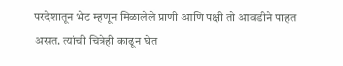परदेशातून भेट म्हणून मिळालेले प्राणी आणि पक्षी तो आवडीने पाहत असत. त्यांची चित्रेही काढून घेत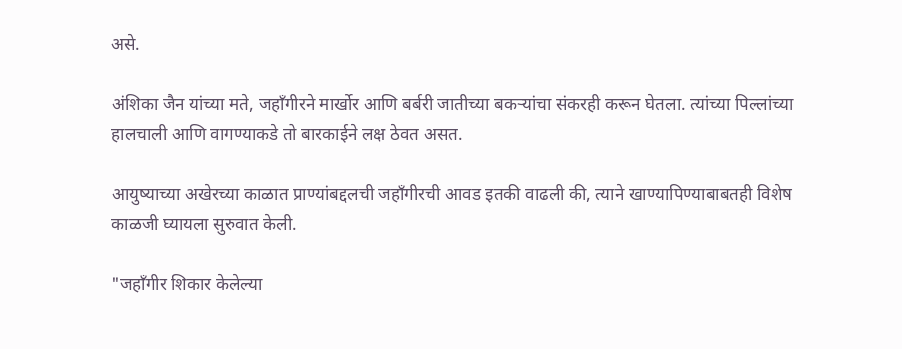असे.

अंशिका जैन यांच्या मते, जहाँगीरने मार्खोर आणि बर्बरी जातीच्या बकऱ्यांचा संकरही करून घेतला. त्यांच्या पिल्लांच्या हालचाली आणि वागण्याकडे तो बारकाईने लक्ष ठेवत असत.

आयुष्याच्या अखेरच्या काळात प्राण्यांबद्दलची जहाँगीरची आवड इतकी वाढली की, त्याने खाण्यापिण्याबाबतही विशेष काळजी घ्यायला सुरुवात केली.

"जहाँगीर शिकार केलेल्या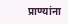प्राण्यांना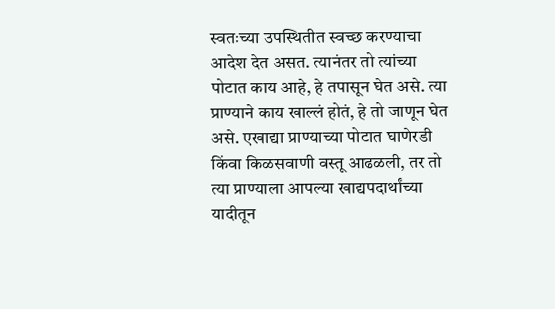स्वतःच्या उपस्थितीत स्वच्छ करण्याचा आदेश देत असत. त्यानंतर तो त्यांच्या पोटात काय आहे, हे तपासून घेत असे. त्या प्राण्याने काय खाल्लं होतं, हे तो जाणून घेत असे. एखाद्या प्राण्याच्या पोटात घाणेरडी किंवा किळसवाणी वस्तू आढळली, तर तो त्या प्राण्याला आपल्या खाद्यपदार्थांच्या यादीतून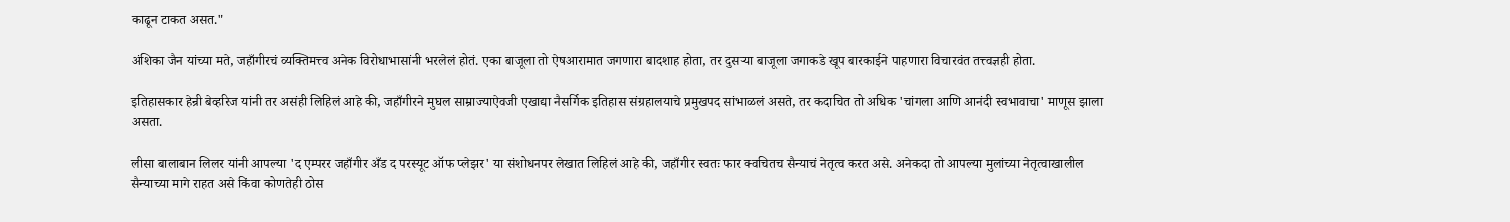काढून टाकत असत."

अंशिका जैन यांच्या मते, जहाँगीरचं व्यक्तिमत्त्व अनेक विरोधाभासांनी भरलेलं होतं. एका बाजूला तो ऐषआरामात जगणारा बादशाह होता, तर दुसऱ्या बाजूला जगाकडे खूप बारकाईने पाहणारा विचारवंत तत्त्वज्ञही होता.

इतिहासकार हेन्री बेव्हरिज यांनी तर असंही लिहिलं आहे की, जहाँगीरने मुघल साम्राज्याऐवजी एखाद्या नैसर्गिक इतिहास संग्रहालयाचे प्रमुखपद सांभाळलं असते, तर कदाचित तो अधिक 'चांगला आणि आनंदी स्वभावाचा' माणूस झाला असता.

लीसा बालाबान लिलर यांनी आपल्या 'द एम्परर जहाँगीर अँड द परस्यूट ऑफ प्लेझर' या संशोधनपर लेखात लिहिलं आहे की, जहाँगीर स्वतः फार क्वचितच सैन्याचं नेतृत्व करत असे. अनेकदा तो आपल्या मुलांच्या नेतृत्वाखालील सैन्याच्या मागे राहत असे किंवा कोणतेही ठोस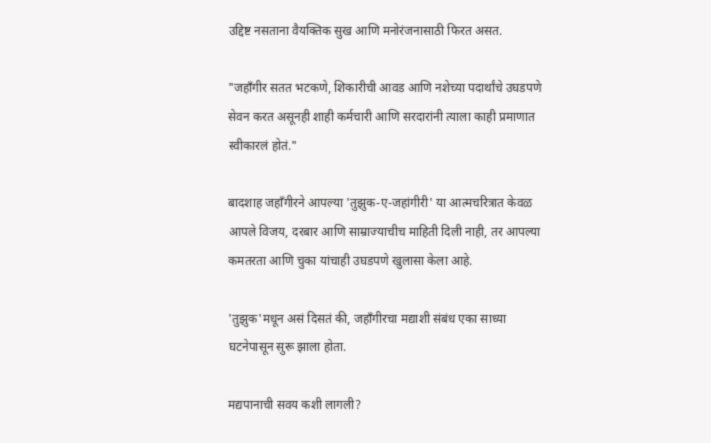उद्दिष्ट नसताना वैयक्तिक सुख आणि मनोरंजनासाठी फिरत असत.

"जहाँगीर सतत भटकणे, शिकारीची आवड आणि नशेच्या पदार्थांचे उघडपणे सेवन करत असूनही शाही कर्मचारी आणि सरदारांनी त्याला काही प्रमाणात स्वीकारलं होतं."

बादशाह जहाँगीरने आपल्या 'तुझुक-ए-जहांगीरी' या आत्मचरित्रात केवळ आपले विजय, दरबार आणि साम्राज्याचीच माहिती दिली नाही, तर आपल्या कमतरता आणि चुका यांचाही उघडपणे खुलासा केला आहे.

'तुझुक'मधून असं दिसतं की, जहाँगीरचा मद्याशी संबंध एका साध्या घटनेपासून सुरू झाला होता.

मद्यपानाची सवय कशी लागली?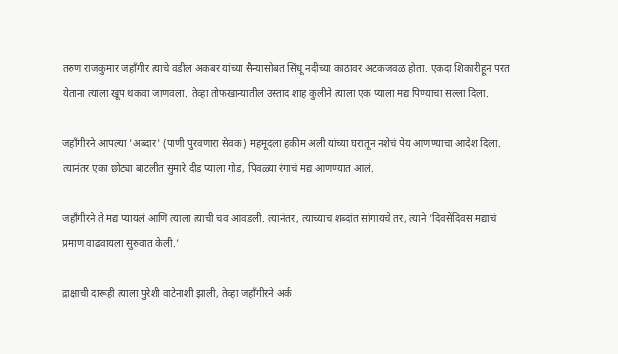तरुण राजकुमार जहाँगीर त्याचे वडील अकबर यांच्या सैन्यासोबत सिंधू नदीच्या काठावर अटकजवळ होता. एकदा शिकारीहून परत येताना त्याला खूप थकवा जाणवला. तेव्हा तोफखान्यातील उस्ताद शाह कुलीने त्याला एक प्याला मद्य पिण्याचा सल्ला दिला.

जहाँगीरने आपल्या 'अब्दार' (पाणी पुरवणारा सेवक) महमूदला हकीम अली यांच्या घरातून नशेचं पेय आणण्याचा आदेश दिला. त्यानंतर एका छोट्या बाटलीत सुमारे दीड प्याला गोड, पिवळ्या रंगाचं मद्य आणण्यात आलं.

जहाँगीरने ते मद्य प्यायलं आणि त्याला त्याची चव आवडली. त्यानंतर, त्याच्याच शब्दांत सांगायचे तर, त्याने 'दिवसेंदिवस मद्याचं प्रमाण वाढवायला सुरुवात केली.'

द्राक्षाची दारूही त्याला पुरेशी वाटेनाशी झाली, तेव्हा जहाँगीरने अर्क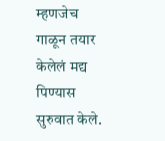म्हणजेच गाळून तयार केलेलं मद्य पिण्यास सुरुवात केले.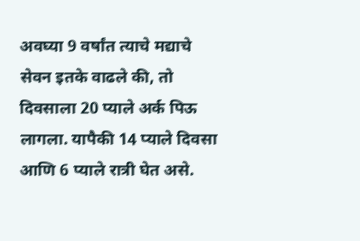अवघ्या 9 वर्षांत त्याचे मद्याचे सेवन इतके वाढले की, तो दिवसाला 20 प्याले अर्क पिऊ लागला. यापैकी 14 प्याले दिवसा आणि 6 प्याले रात्री घेत असे.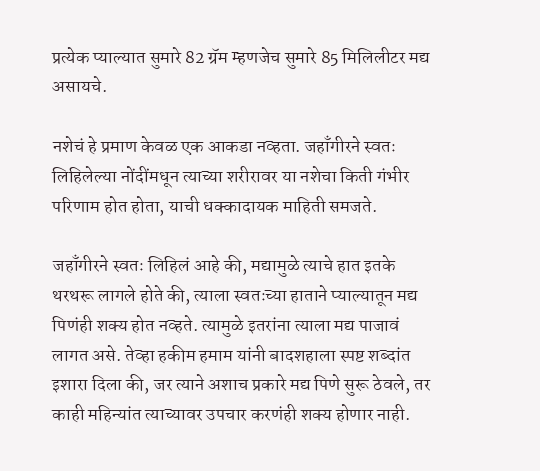प्रत्येक प्याल्यात सुमारे 82 ग्रॅम म्हणजेच सुमारे 85 मिलिलीटर मद्य असायचे.

नशेचं हे प्रमाण केवळ एक आकडा नव्हता. जहाँगीरने स्वतः लिहिलेल्या नोंदींमधून त्याच्या शरीरावर या नशेचा किती गंभीर परिणाम होत होता, याची धक्कादायक माहिती समजते.

जहाँगीरने स्वतः लिहिलं आहे की, मद्यामुळे त्याचे हात इतके थरथरू लागले होते की, त्याला स्वतःच्या हाताने प्याल्यातून मद्य पिणंही शक्य होत नव्हते. त्यामुळे इतरांना त्याला मद्य पाजावं लागत असे. तेव्हा हकीम हमाम यांनी बादशहाला स्पष्ट शब्दांत इशारा दिला की, जर त्याने अशाच प्रकारे मद्य पिणे सुरू ठेवले, तर काही महिन्यांत त्याच्यावर उपचार करणंही शक्य होणार नाही.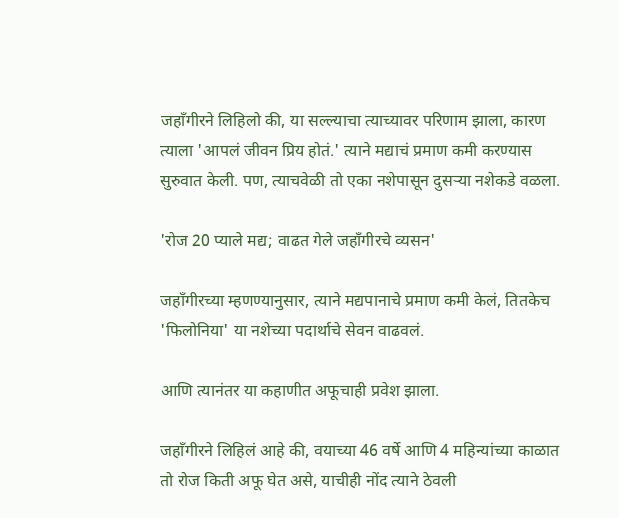जहाँगीरने लिहिलो की, या सल्ल्याचा त्याच्यावर परिणाम झाला, कारण त्याला 'आपलं जीवन प्रिय होतं.' त्याने मद्याचं प्रमाण कमी करण्यास सुरुवात केली. पण, त्याचवेळी तो एका नशेपासून दुसऱ्या नशेकडे वळला.

'रोज 20 प्याले मद्य; वाढत गेले जहाँगीरचे व्यसन'

जहाँगीरच्या म्हणण्यानुसार, त्याने मद्यपानाचे प्रमाण कमी केलं, तितकेच 'फिलोनिया' या नशेच्या पदार्थाचे सेवन वाढवलं.

आणि त्यानंतर या कहाणीत अफूचाही प्रवेश झाला.

जहाँगीरने लिहिलं आहे की, वयाच्या 46 वर्षे आणि 4 महिन्यांच्या काळात तो रोज किती अफू घेत असे, याचीही नोंद त्याने ठेवली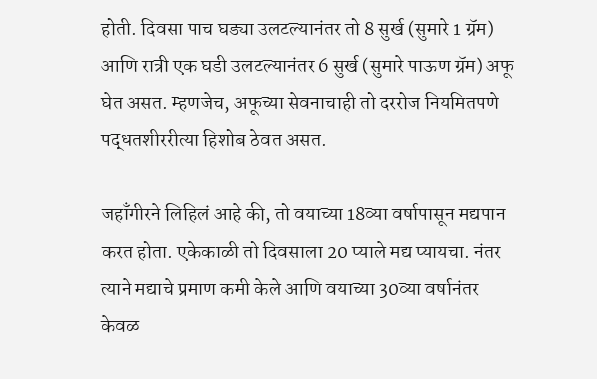होती. दिवसा पाच घड्या उलटल्यानंतर तो 8 सुर्ख (सुमारे 1 ग्रॅम) आणि रात्री एक घडी उलटल्यानंतर 6 सुर्ख (सुमारे पाऊण ग्रॅम) अफू घेत असत. म्हणजेच, अफूच्या सेवनाचाही तो दररोज नियमितपणे पद्धतशीररीत्या हिशोब ठेवत असत.

जहाँगीरने लिहिलं आहे की, तो वयाच्या 18व्या वर्षापासून मद्यपान करत होता. एकेकाळी तो दिवसाला 20 प्याले मद्य प्यायचा. नंतर त्याने मद्याचे प्रमाण कमी केले आणि वयाच्या 30व्या वर्षानंतर केवळ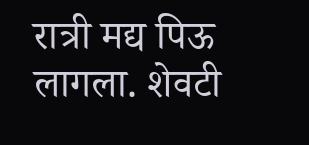रात्री मद्य पिऊ लागला. शेवटी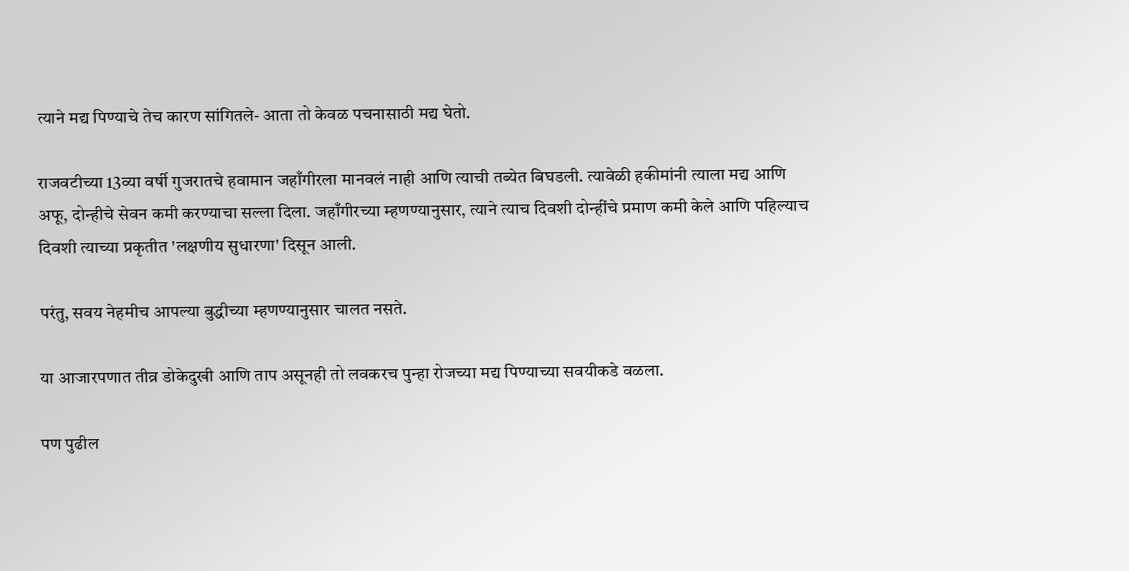त्याने मद्य पिण्याचे तेच कारण सांगितले- आता तो केवळ पचनासाठी मद्य घेतो.

राजवटीच्या 13व्या वर्षी गुजरातचे हवामान जहाँगीरला मानवलं नाही आणि त्याची तब्येत बिघडली. त्यावेळी हकीमांनी त्याला मद्य आणि अफू, दोन्हीचे सेवन कमी करण्याचा सल्ला दिला. जहाँगीरच्या म्हणण्यानुसार, त्याने त्याच दिवशी दोन्हींचे प्रमाण कमी केले आणि पहिल्याच दिवशी त्याच्या प्रकृतीत 'लक्षणीय सुधारणा' दिसून आली.

परंतु, सवय नेहमीच आपल्या बुद्धीच्या म्हणण्यानुसार चालत नसते.

या आजारपणात तीव्र डोकेदुखी आणि ताप असूनही तो लवकरच पुन्हा रोजच्या मद्य पिण्याच्या सवयीकडे वळला.

पण पुढील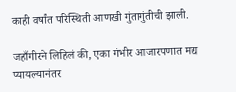काही वर्षांत परिस्थिती आणखी गुंतागुंतीची झाली.

जहाँगीरने लिहिलं की, एका गंभीर आजारपणात मद्य प्यायल्यानंतर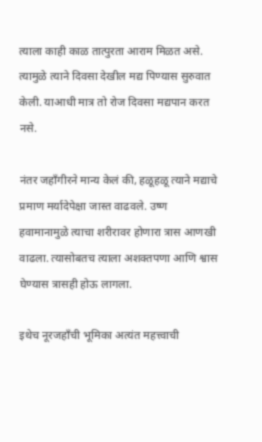त्याला काही काळ तात्पुरता आराम मिळत असे. त्यामुळे त्याने दिवसा देखील मद्य पिण्यास सुरुवात केली. याआधी मात्र तो रोज दिवसा मद्यपान करत नसे.

नंतर जहाँगीरने मान्य केलं की, हळूहळू त्याने मद्याचे प्रमाण मर्यादेपेक्षा जास्त वाढवले. उष्ण हवामानामुळे त्याचा शरीरावर होणारा त्रास आणखी वाढला. त्यासोबतच त्याला अशक्तपणा आणि श्वास घेण्यास त्रासही होऊ लागला.

इथेच नूरजहाँची भूमिका अत्यंत महत्त्वाची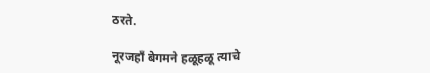ठरते.

नूरजहाँ बेगमने हळूहळू त्याचे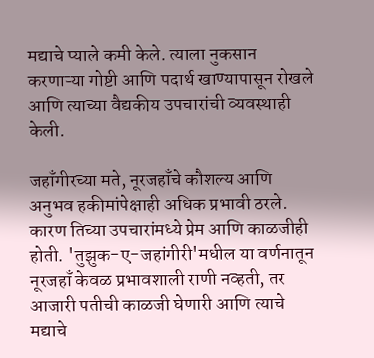मद्याचे प्याले कमी केले. त्याला नुकसान करणाऱ्या गोष्टी आणि पदार्थ खाण्यापासून रोखले आणि त्याच्या वैद्यकीय उपचारांची व्यवस्थाही केली.

जहाँगीरच्या मते, नूरजहाँचे कौशल्य आणि अनुभव हकीमांपेक्षाही अधिक प्रभावी ठरले. कारण तिच्या उपचारांमध्ये प्रेम आणि काळजीही होती. 'तुझुक-ए-जहांगीरी'मधील या वर्णनातून नूरजहाँ केवळ प्रभावशाली राणी नव्हती, तर आजारी पतीची काळजी घेणारी आणि त्याचे मद्याचे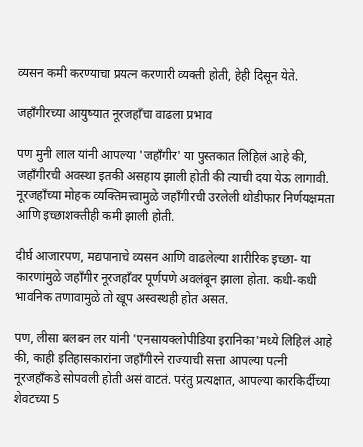व्यसन कमी करण्याचा प्रयत्न करणारी व्यक्ती होती, हेही दिसून येते.

जहाँगीरच्या आयुष्यात नूरजहाँचा वाढला प्रभाव

पण मुनी लाल यांनी आपल्या 'जहाँगीर' या पुस्तकात लिहिलं आहे की, जहाँगीरची अवस्था इतकी असहाय झाली होती की त्याची दया येऊ लागावी. नूरजहाँच्या मोहक व्यक्तिमत्त्वामुळे जहाँगीरची उरलेली थोडीफार निर्णयक्षमता आणि इच्छाशक्तीही कमी झाली होती.

दीर्घ आजारपण, मद्यपानाचे व्यसन आणि वाढलेल्या शारीरिक इच्छा- या कारणांमुळे जहाँगीर नूरजहाँवर पूर्णपणे अवलंबून झाला होता. कधी-कधी भावनिक तणावामुळे तो खूप अस्वस्थही होत असत.

पण, लीसा बलबन लर यांनी 'एनसायक्लोपीडिया इरानिका'मध्ये लिहिलं आहे की, काही इतिहासकारांना जहाँगीरने राज्याची सत्ता आपल्या पत्नी नूरजहाँकडे सोपवली होती असं वाटतं. परंतु प्रत्यक्षात, आपल्या कारकिर्दीच्या शेवटच्या 5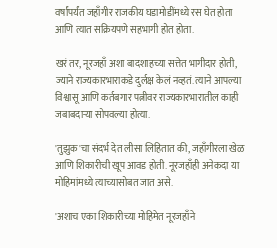वर्षांपर्यंत जहाँगीर राजकीय घडामोडींमध्ये रस घेत होता आणि त्यात सक्रियपणे सहभागी होत होता.

खरं तर, नूरजहाँ अशा बादशाहच्या सत्तेत भागीदार होती, ज्याने राज्यकारभाराकडे दुर्लक्ष केलं नव्हतं. त्याने आपल्या विश्वासू आणि कर्तबगार पत्नीवर राज्यकारभारातील काही जबाबदाऱ्या सोपवल्या होत्या.

'तुझुक'चा संदर्भ देत लीसा लिहितात की, जहाँगीरला खेळ आणि शिकारीची खूप आवड होती. नूरजहाँही अनेकदा या मोहिमांमध्ये त्याच्यासोबत जात असे.

'अशाच एका शिकारीच्या मोहिमेत नूरजहाँने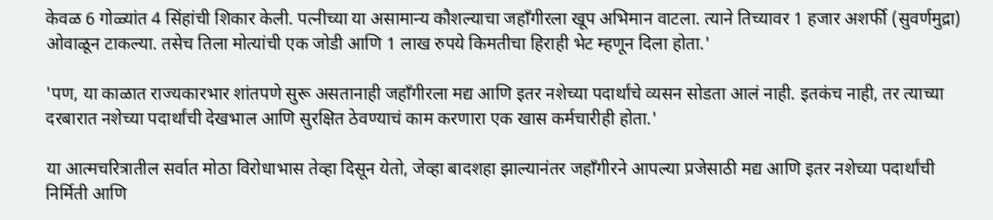केवळ 6 गोळ्यांत 4 सिंहांची शिकार केली. पत्नीच्या या असामान्य कौशल्याचा जहाँगीरला खूप अभिमान वाटला. त्याने तिच्यावर 1 हजार अशर्फी (सुवर्णमुद्रा) ओवाळून टाकल्या. तसेच तिला मोत्यांची एक जोडी आणि 1 लाख रुपये किमतीचा हिराही भेट म्हणून दिला होता.'

'पण, या काळात राज्यकारभार शांतपणे सुरू असतानाही जहाँगीरला मद्य आणि इतर नशेच्या पदार्थांचे व्यसन सोडता आलं नाही. इतकंच नाही, तर त्याच्या दरबारात नशेच्या पदार्थांची देखभाल आणि सुरक्षित ठेवण्याचं काम करणारा एक खास कर्मचारीही होता.'

या आत्मचरित्रातील सर्वात मोठा विरोधाभास तेव्हा दिसून येतो, जेव्हा बादशहा झाल्यानंतर जहाँगीरने आपल्या प्रजेसाठी मद्य आणि इतर नशेच्या पदार्थांची निर्मिती आणि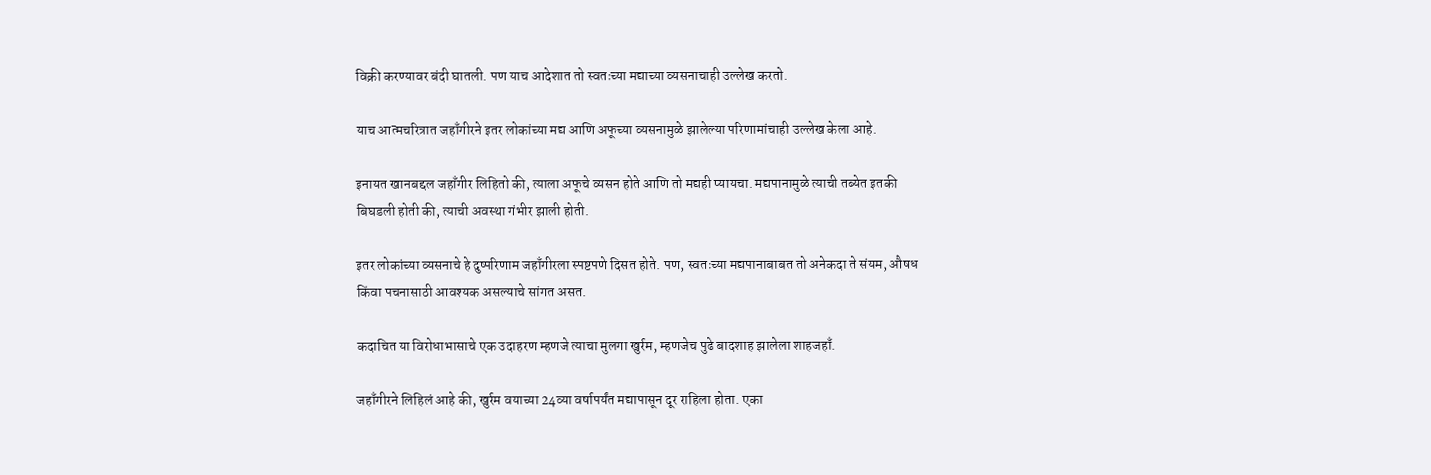विक्री करण्यावर बंदी घातली. पण याच आदेशात तो स्वतःच्या मद्याच्या व्यसनाचाही उल्लेख करतो.

याच आत्मचरित्रात जहाँगीरने इतर लोकांच्या मद्य आणि अफूच्या व्यसनामुळे झालेल्या परिणामांचाही उल्लेख केला आहे.

इनायत खानबद्दल जहाँगीर लिहितो की, त्याला अफूचे व्यसन होते आणि तो मद्यही प्यायचा. मद्यपानामुळे त्याची तब्येत इतकी बिघडली होती की, त्याची अवस्था गंभीर झाली होती.

इतर लोकांच्या व्यसनाचे हे दुष्परिणाम जहाँगीरला स्पष्टपणे दिसत होते. पण, स्वतःच्या मद्यपानाबाबत तो अनेकदा ते संयम, औषध किंवा पचनासाठी आवश्यक असल्याचे सांगत असत.

कदाचित या विरोधाभासाचे एक उदाहरण म्हणजे त्याचा मुलगा खुर्रम, म्हणजेच पुढे बादशाह झालेला शाहजहाँ.

जहाँगीरने लिहिलं आहे की, खुर्रम वयाच्या 24व्या वर्षापर्यंत मद्यापासून दूर राहिला होता. एका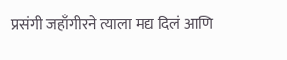प्रसंगी जहाँगीरने त्याला मद्य दिलं आणि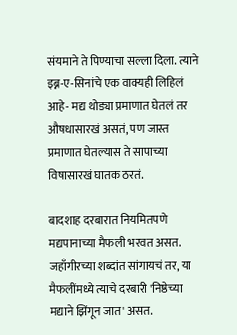संयमाने ते पिण्याचा सल्ला दिला. त्याने इब्न-ए-सिनांचे एक वाक्यही लिहिलं आहे- मद्य थोड्या प्रमाणात घेतलं तर औषधासारखं असतं, पण जास्त प्रमाणात घेतल्यास ते सापाच्या विषासारखं घातक ठरतं.

बादशाह दरबारात नियमितपणे मद्यपानाच्या मैफली भरवत असत. जहाँगीरच्या शब्दांत सांगायचं तर, या मैफलींमध्ये त्याचे दरबारी 'निष्ठेच्या मद्याने झिंगून जात' असत.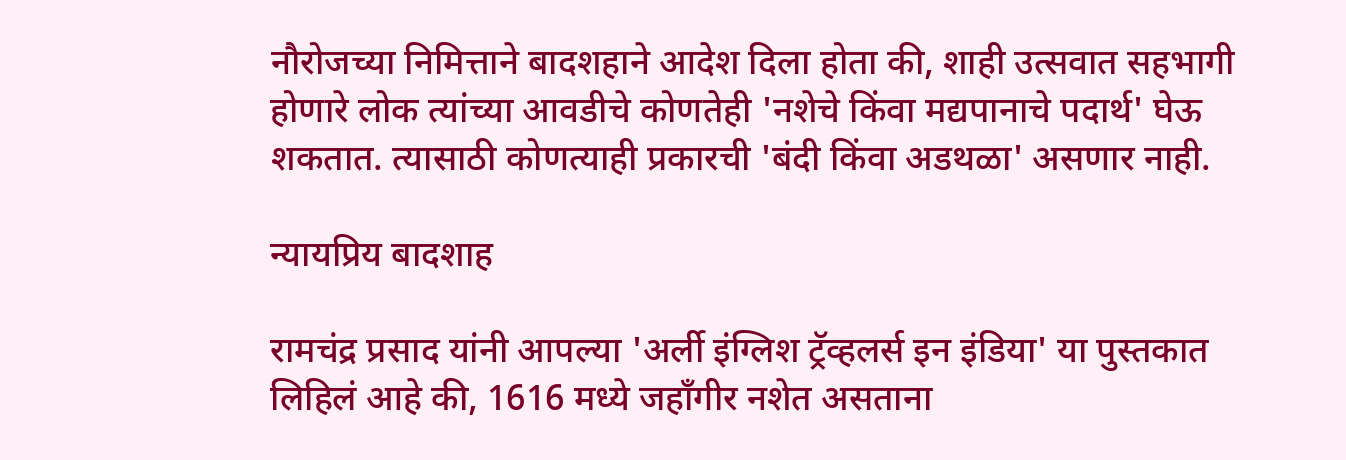नौरोजच्या निमित्ताने बादशहाने आदेश दिला होता की, शाही उत्सवात सहभागी होणारे लोक त्यांच्या आवडीचे कोणतेही 'नशेचे किंवा मद्यपानाचे पदार्थ' घेऊ शकतात. त्यासाठी कोणत्याही प्रकारची 'बंदी किंवा अडथळा' असणार नाही.

न्यायप्रिय बादशाह

रामचंद्र प्रसाद यांनी आपल्या 'अर्ली इंग्लिश ट्रॅव्हलर्स इन इंडिया' या पुस्तकात लिहिलं आहे की, 1616 मध्ये जहाँगीर नशेत असताना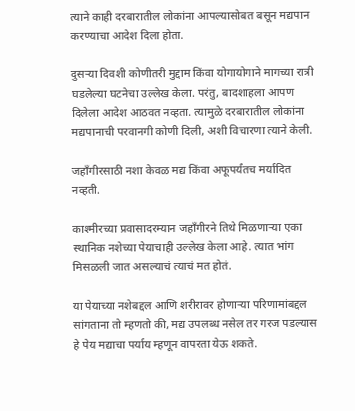त्याने काही दरबारातील लोकांना आपल्यासोबत बसून मद्यपान करण्याचा आदेश दिला होता.

दुसऱ्या दिवशी कोणीतरी मुद्दाम किंवा योगायोगाने मागच्या रात्री घडलेल्या घटनेचा उल्लेख केला. परंतु, बादशाहला आपण दिलेला आदेश आठवत नव्हता. त्यामुळे दरबारातील लोकांना मद्यपानाची परवानगी कोणी दिली, अशी विचारणा त्याने केली.

जहाँगीरसाठी नशा केवळ मद्य किंवा अफूपर्यंतच मर्यादित नव्हती.

काश्मीरच्या प्रवासादरम्यान जहाँगीरने तिथे मिळणाऱ्या एका स्थानिक नशेच्या पेयाचाही उल्लेख केला आहे. त्यात भांग मिसळली जात असल्याचं त्याचं मत होतं.

या पेयाच्या नशेबद्दल आणि शरीरावर होणाऱ्या परिणामांबद्दल सांगताना तो म्हणतो की, मद्य उपलब्ध नसेल तर गरज पडल्यास हे पेय मद्याचा पर्याय म्हणून वापरता येऊ शकते.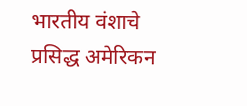भारतीय वंशाचे प्रसिद्ध अमेरिकन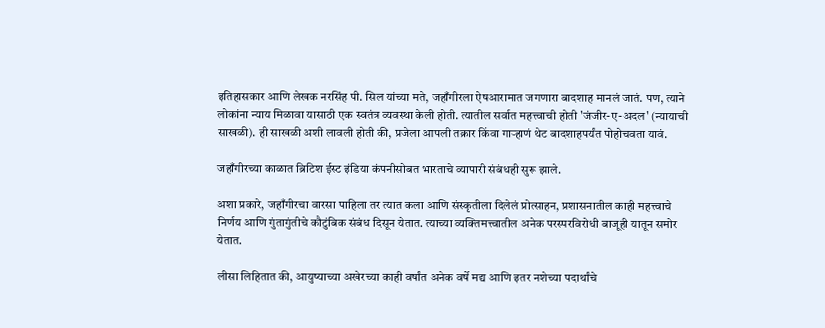इतिहासकार आणि लेखक नरसिंह पी. सिल यांच्या मते, जहाँगीरला ऐषआरामात जगणारा बादशाह मानलं जातं. पण, त्याने लोकांना न्याय मिळावा यासाठी एक स्वतंत्र व्यवस्था केली होती. त्यातील सर्वात महत्त्वाची होती 'जंजीर-ए-अदल' (न्यायाची साखळी). ही साखळी अशी लावली होती की, प्रजेला आपली तक्रार किंवा गाऱ्हाणं थेट बादशाहपर्यंत पोहोचवता यावं.

जहाँगीरच्या काळात ब्रिटिश ईस्ट इंडिया कंपनीसोबत भारताचे व्यापारी संबंधही सुरू झाले.

अशा प्रकारे, जहाँगीरचा वारसा पाहिला तर त्यात कला आणि संस्कृतीला दिलेलं प्रोत्साहन, प्रशासनातील काही महत्त्वाचे निर्णय आणि गुंतागुंतीचे कौटुंबिक संबंध दिसून येतात. त्याच्या व्यक्तिमत्त्वातील अनेक परस्परविरोधी बाजूही यातून समोर येतात.

लीसा लिहितात की, आयुष्याच्या अखेरच्या काही वर्षांत अनेक वर्षे मद्य आणि इतर नशेच्या पदार्थांचे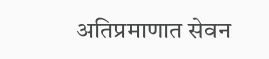अतिप्रमाणात सेवन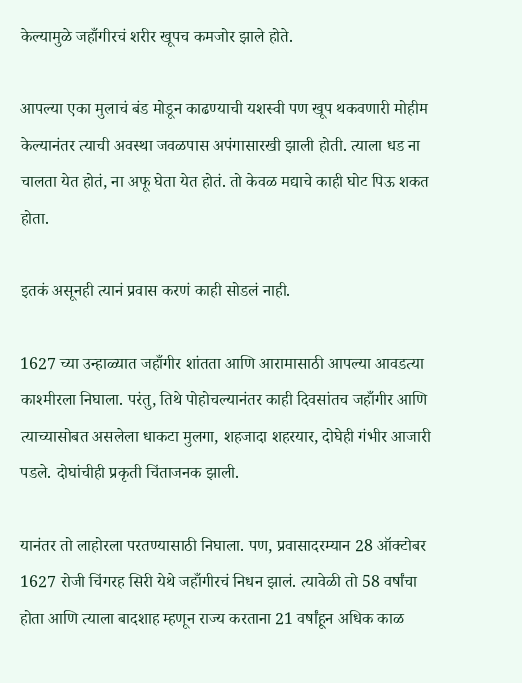केल्यामुळे जहाँगीरचं शरीर खूपच कमजोर झाले होते.

आपल्या एका मुलाचं बंड मोडून काढण्याची यशस्वी पण खूप थकवणारी मोहीम केल्यानंतर त्याची अवस्था जवळपास अपंगासारखी झाली होती. त्याला धड ना चालता येत होतं, ना अफू घेता येत होतं. तो केवळ मद्याचे काही घोट पिऊ शकत होता.

इतकं असूनही त्यानं प्रवास करणं काही सोडलं नाही.

1627 च्या उन्हाळ्यात जहाँगीर शांतता आणि आरामासाठी आपल्या आवडत्या काश्मीरला निघाला. परंतु, तिथे पोहोचल्यानंतर काही दिवसांतच जहाँगीर आणि त्याच्यासोबत असलेला धाकटा मुलगा, शहजादा शहरयार, दोघेही गंभीर आजारी पडले. दोघांचीही प्रकृती चिंताजनक झाली.

यानंतर तो लाहोरला परतण्यासाठी निघाला. पण, प्रवासादरम्यान 28 ऑक्टोबर 1627 रोजी चिंगरह सिरी येथे जहाँगीरचं निधन झालं. त्यावेळी तो 58 वर्षांचा होता आणि त्याला बादशाह म्हणून राज्य करताना 21 वर्षांहून अधिक काळ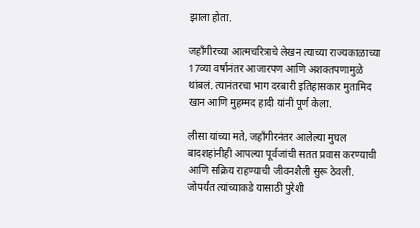झाला होता.

जहाँगीरच्या आत्मचरित्राचे लेखन त्याच्या राज्यकाळाच्या 17व्या वर्षानंतर आजारपण आणि अशक्तपणामुळे थांबलं. त्यानंतरचा भाग दरबारी इतिहासकार मुतामिद खान आणि मुहम्मद हादी यांनी पूर्ण केला.

लीसा यांच्या मते, जहाँगीरनंतर आलेल्या मुघल बादशहांनीही आपल्या पूर्वजांची सतत प्रवास करण्याची आणि सक्रिय राहण्याची जीवनशैली सुरू ठेवली. जोपर्यंत त्यांच्याकडे यासाठी पुरेशी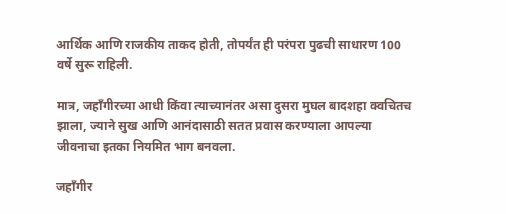आर्थिक आणि राजकीय ताकद होती, तोपर्यंत ही परंपरा पुढची साधारण 100 वर्षे सुरू राहिली.

मात्र, जहाँगीरच्या आधी किंवा त्याच्यानंतर असा दुसरा मुघल बादशहा क्वचितच झाला, ज्याने सुख आणि आनंदासाठी सतत प्रवास करण्याला आपल्या जीवनाचा इतका नियमित भाग बनवला.

जहाँगीर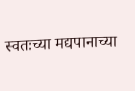स्वतःच्या मद्यपानाच्या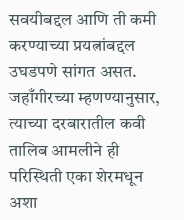सवयीबद्दल आणि ती कमी करण्याच्या प्रयत्नांबद्दल उघडपणे सांगत असत. जहाँगीरच्या म्हणण्यानुसार, त्याच्या दरबारातील कवी तालिब आमलीने ही परिस्थिती एका शेरमधून अशा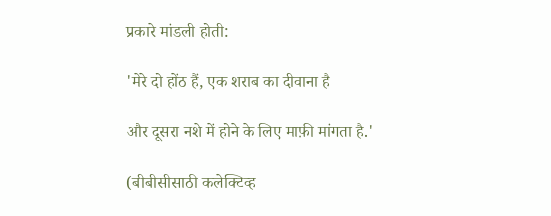प्रकारे मांडली होती:

'मेरे दो होंठ हैं, एक शराब का दीवाना है

और दूसरा नशे में होने के लिए माफ़ी मांगता है.'

(बीबीसीसाठी कलेक्टिव्ह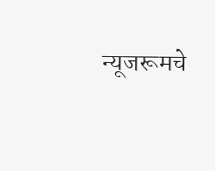न्यूजरूमचे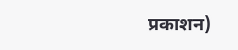प्रकाशन)